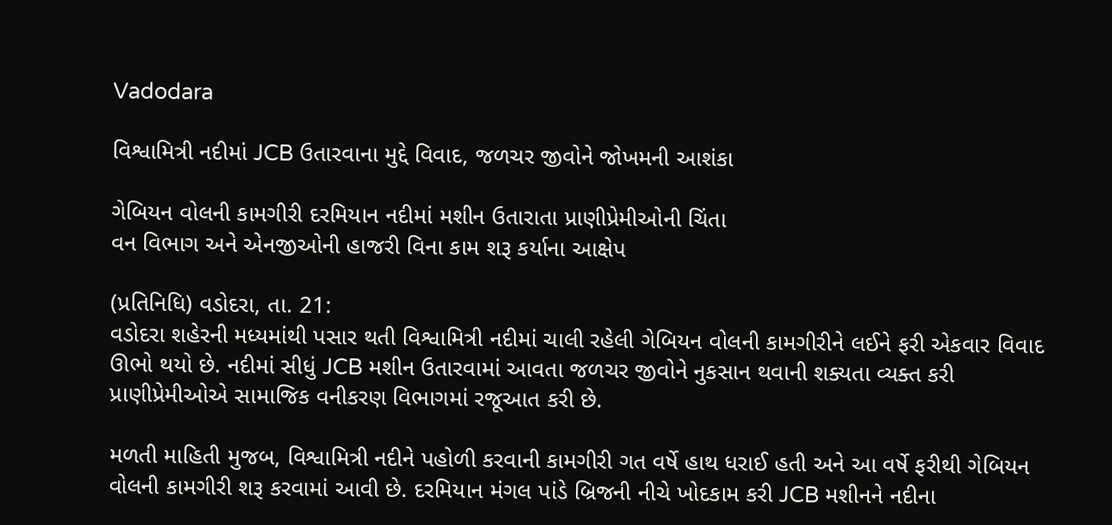Vadodara

વિશ્વામિત્રી નદીમાં JCB ઉતારવાના મુદ્દે વિવાદ, જળચર જીવોને જોખમની આશંકા

ગેબિયન વોલની કામગીરી દરમિયાન નદીમાં મશીન ઉતારાતા પ્રાણીપ્રેમીઓની ચિંતા
વન વિભાગ અને એનજીઓની હાજરી વિના કામ શરૂ કર્યાના આક્ષેપ

(પ્રતિનિધિ) વડોદરા, તા. 21:
વડોદરા શહેરની મધ્યમાંથી પસાર થતી વિશ્વામિત્રી નદીમાં ચાલી રહેલી ગેબિયન વોલની કામગીરીને લઈને ફરી એકવાર વિવાદ ઊભો થયો છે. નદીમાં સીધું JCB મશીન ઉતારવામાં આવતા જળચર જીવોને નુકસાન થવાની શક્યતા વ્યક્ત કરી પ્રાણીપ્રેમીઓએ સામાજિક વનીકરણ વિભાગમાં રજૂઆત કરી છે.

મળતી માહિતી મુજબ, વિશ્વામિત્રી નદીને પહોળી કરવાની કામગીરી ગત વર્ષે હાથ ધરાઈ હતી અને આ વર્ષે ફરીથી ગેબિયન વોલની કામગીરી શરૂ કરવામાં આવી છે. દરમિયાન મંગલ પાંડે બ્રિજની નીચે ખોદકામ કરી JCB મશીનને નદીના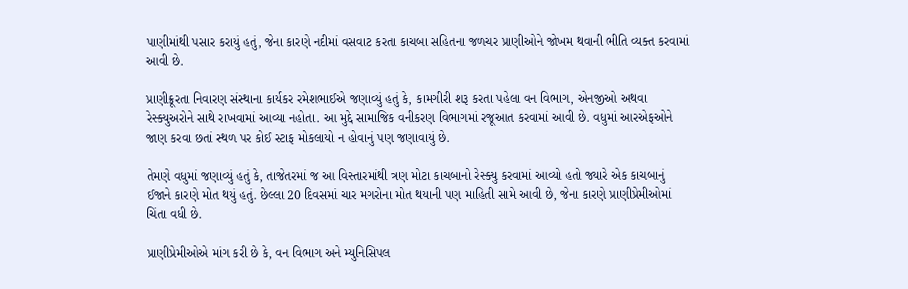પાણીમાંથી પસાર કરાયું હતું, જેના કારણે નદીમાં વસવાટ કરતા કાચબા સહિતના જળચર પ્રાણીઓને જોખમ થવાની ભીતિ વ્યક્ત કરવામાં આવી છે.

પ્રાણીક્રૂરતા નિવારણ સંસ્થાના કાર્યકર રમેશભાઈએ જણાવ્યું હતું કે, કામગીરી શરૂ કરતા પહેલા વન વિભાગ, એનજીઓ અથવા રેસ્ક્યુઅરોને સાથે રાખવામાં આવ્યા નહોતા. આ મુદ્દે સામાજિક વનીકરણ વિભાગમાં રજૂઆત કરવામાં આવી છે. વધુમાં આરએફઓને જાણ કરવા છતાં સ્થળ પર કોઈ સ્ટાફ મોકલાયો ન હોવાનું પણ જણાવાયું છે.

તેમણે વધુમાં જણાવ્યું હતું કે, તાજેતરમાં જ આ વિસ્તારમાંથી ત્રણ મોટા કાચબાનો રેસ્ક્યુ કરવામાં આવ્યો હતો જ્યારે એક કાચબાનું ઈજાને કારણે મોત થયું હતું. છેલ્લા 20 દિવસમાં ચાર મગરોના મોત થયાની પણ માહિતી સામે આવી છે, જેના કારણે પ્રાણીપ્રેમીઓમાં ચિંતા વધી છે.

પ્રાણીપ્રેમીઓએ માંગ કરી છે કે, વન વિભાગ અને મ્યુનિસિપલ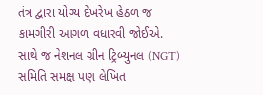તંત્ર દ્વારા યોગ્ય દેખરેખ હેઠળ જ કામગીરી આગળ વધારવી જોઈએ. સાથે જ નેશનલ ગ્રીન ટ્રિબ્યુનલ (NGT) સમિતિ સમક્ષ પણ લેખિત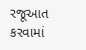રજૂઆત કરવામાં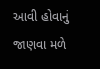આવી હોવાનું જાણવા મળે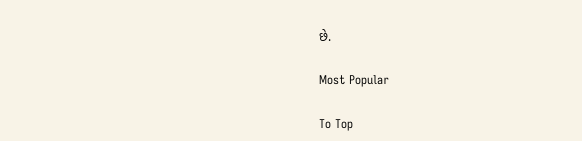છે.

Most Popular

To Top